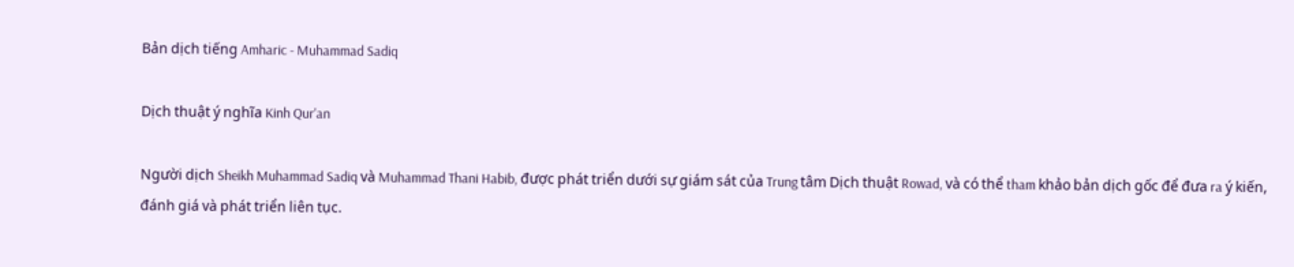Bản dịch tiếng Amharic - Muhammad Sadiq

Dịch thuật ý nghĩa Kinh Qur'an

Người dịch Sheikh Muhammad Sadiq và Muhammad Thani Habib, được phát triển dưới sự giám sát của Trung tâm Dịch thuật Rowad, và có thể tham khảo bản dịch gốc để đưa ra ý kiến, đánh giá và phát triển liên tục.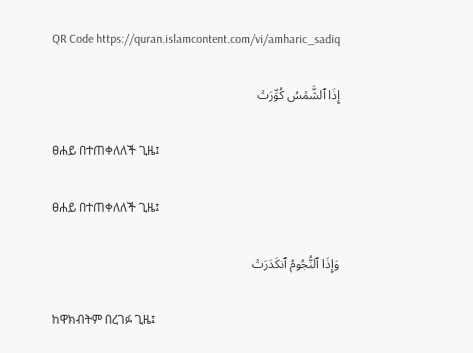QR Code https://quran.islamcontent.com/vi/amharic_sadiq

إِذَا ٱلشَّمۡسُ كُوِّرَتۡ

ፀሐይ በተጠቀለለች ጊዜ፤

ፀሐይ በተጠቀለለች ጊዜ፤

وَإِذَا ٱلنُّجُومُ ٱنكَدَرَتۡ

ከዋክብትም በረገፉ ጊዜ፤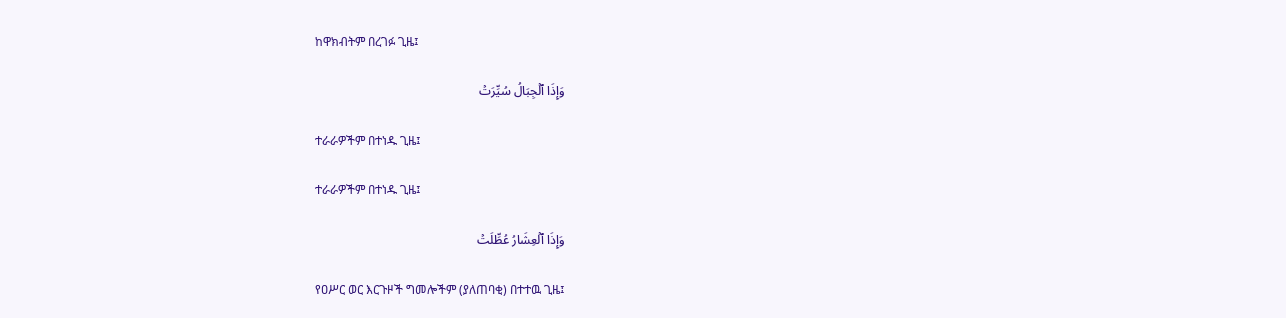ከዋክብትም በረገፉ ጊዜ፤

وَإِذَا ٱلۡجِبَالُ سُيِّرَتۡ

ተራራዎችም በተነዱ ጊዜ፤

ተራራዎችም በተነዱ ጊዜ፤

وَإِذَا ٱلۡعِشَارُ عُطِّلَتۡ

የዐሥር ወር እርጉዞች ግመሎችም (ያለጠባቂ) በተተዉ ጊዜ፤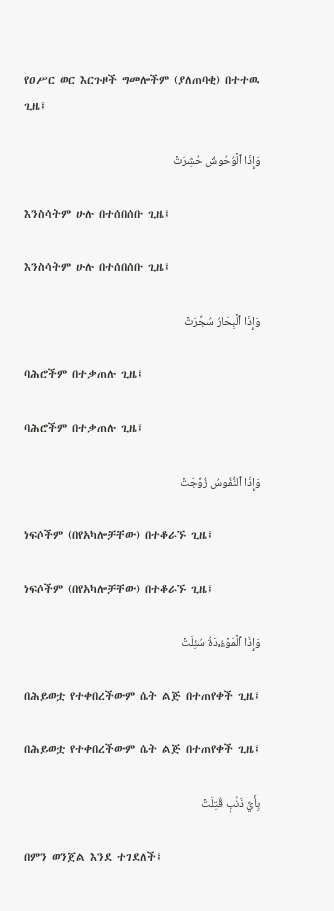የዐሥር ወር እርጉዞች ግመሎችም (ያለጠባቂ) በተተዉ ጊዜ፤

وَإِذَا ٱلۡوُحُوشُ حُشِرَتۡ

እንስሳትም ሁሉ በተሰበሰቡ ጊዜ፤

እንስሳትም ሁሉ በተሰበሰቡ ጊዜ፤

وَإِذَا ٱلۡبِحَارُ سُجِّرَتۡ

ባሕሮችም በተቃጠሉ ጊዜ፤

ባሕሮችም በተቃጠሉ ጊዜ፤

وَإِذَا ٱلنُّفُوسُ زُوِّجَتۡ

ነፍሶችም (በየአካሎቻቸው) በተቆራኙ ጊዜ፤

ነፍሶችም (በየአካሎቻቸው) በተቆራኙ ጊዜ፤

وَإِذَا ٱلۡمَوۡءُۥدَةُ سُئِلَتۡ

በሕይወቷ የተቀበረችውም ሴት ልጅ በተጠየቀች ጊዜ፤

በሕይወቷ የተቀበረችውም ሴት ልጅ በተጠየቀች ጊዜ፤

بِأَيِّ ذَنۢبٖ قُتِلَتۡ

በምን ወንጀል እንደ ተገደለች፤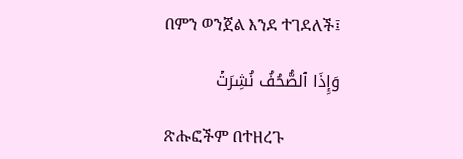በምን ወንጀል እንደ ተገደለች፤

وَإِذَا ٱلصُّحُفُ نُشِرَتۡ

ጽሑፎችም በተዘረጉ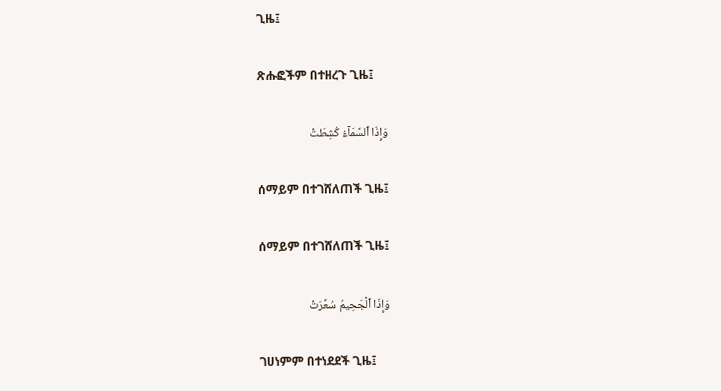ጊዜ፤

ጽሑፎችም በተዘረጉ ጊዜ፤

وَإِذَا ٱلسَّمَآءُ كُشِطَتۡ

ሰማይም በተገሸለጠች ጊዜ፤

ሰማይም በተገሸለጠች ጊዜ፤

وَإِذَا ٱلۡجَحِيمُ سُعِّرَتۡ

ገሀነምም በተነደደች ጊዜ፤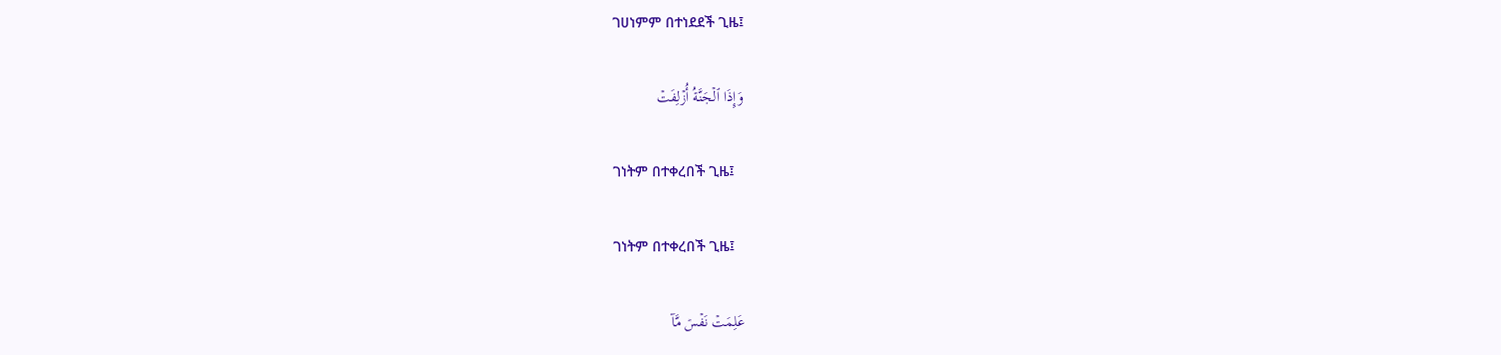ገሀነምም በተነደደች ጊዜ፤

وَإِذَا ٱلۡجَنَّةُ أُزۡلِفَتۡ

ገነትም በተቀረበች ጊዜ፤

ገነትም በተቀረበች ጊዜ፤

عَلِمَتۡ نَفۡسٞ مَّآ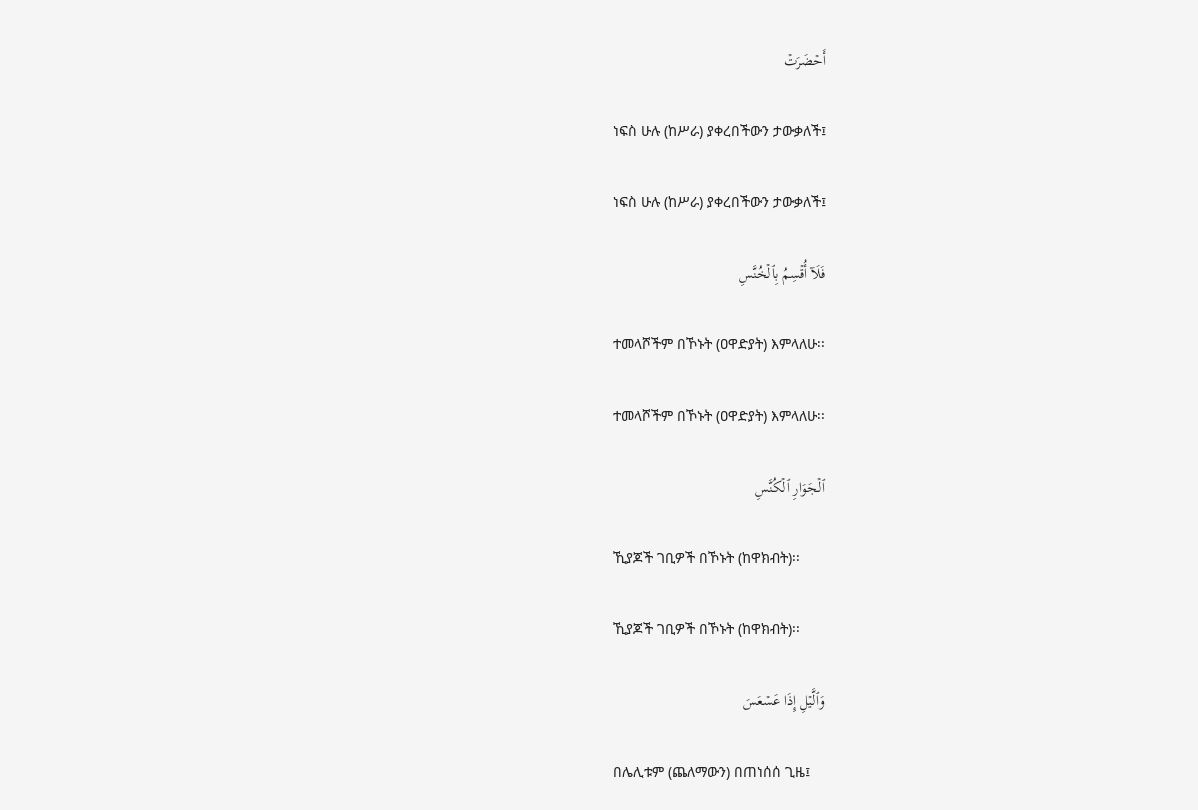أَحۡضَرَتۡ

ነፍስ ሁሉ (ከሥራ) ያቀረበችውን ታውቃለች፤

ነፍስ ሁሉ (ከሥራ) ያቀረበችውን ታውቃለች፤

فَلَآ أُقۡسِمُ بِٱلۡخُنَّسِ

ተመላሾችም በኾኑት (ዐዋድያት) እምላለሁ፡፡

ተመላሾችም በኾኑት (ዐዋድያት) እምላለሁ፡፡

ٱلۡجَوَارِ ٱلۡكُنَّسِ

ኺያጆች ገቢዎች በኾኑት (ከዋክብት)፡፡

ኺያጆች ገቢዎች በኾኑት (ከዋክብት)፡፡

وَٱلَّيۡلِ إِذَا عَسۡعَسَ

በሌሊቱም (ጨለማውን) በጠነሰሰ ጊዜ፤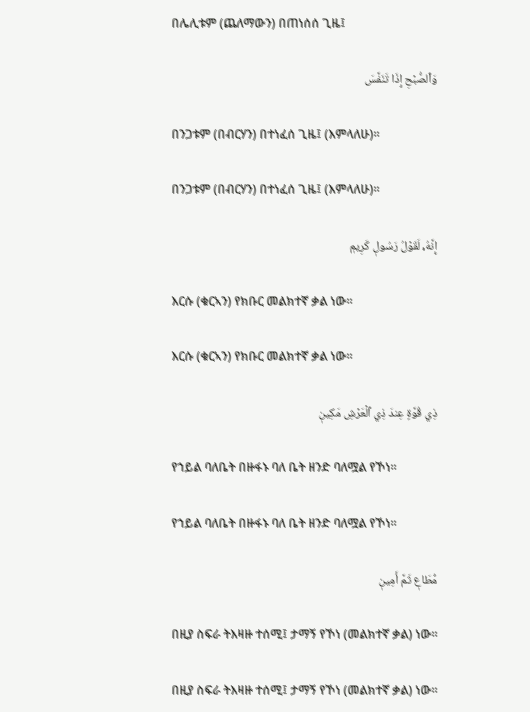በሌሊቱም (ጨለማውን) በጠነሰሰ ጊዜ፤

وَٱلصُّبۡحِ إِذَا تَنَفَّسَ

በንጋቱም (በብርሃን) በተነፈሰ ጊዜ፤ (እምላለሁ)፡፡

በንጋቱም (በብርሃን) በተነፈሰ ጊዜ፤ (እምላለሁ)፡፡

إِنَّهُۥ لَقَوۡلُ رَسُولٖ كَرِيمٖ

እርሱ (ቁርኣን) የክቡር መልክተኛ ቃል ነው፡፡

እርሱ (ቁርኣን) የክቡር መልክተኛ ቃል ነው፡፡

ذِي قُوَّةٍ عِندَ ذِي ٱلۡعَرۡشِ مَكِينٖ

የኀይል ባለቤት በዙፋኑ ባለ ቤት ዘንድ ባለሟል የኾነ፡፡

የኀይል ባለቤት በዙፋኑ ባለ ቤት ዘንድ ባለሟል የኾነ፡፡

مُّطَاعٖ ثَمَّ أَمِينٖ

በዚያ ስፍራ ትእዛዙ ተሰሚ፤ ታማኝ የኾነ (መልክተኛ ቃል) ነው፡፡

በዚያ ስፍራ ትእዛዙ ተሰሚ፤ ታማኝ የኾነ (መልክተኛ ቃል) ነው፡፡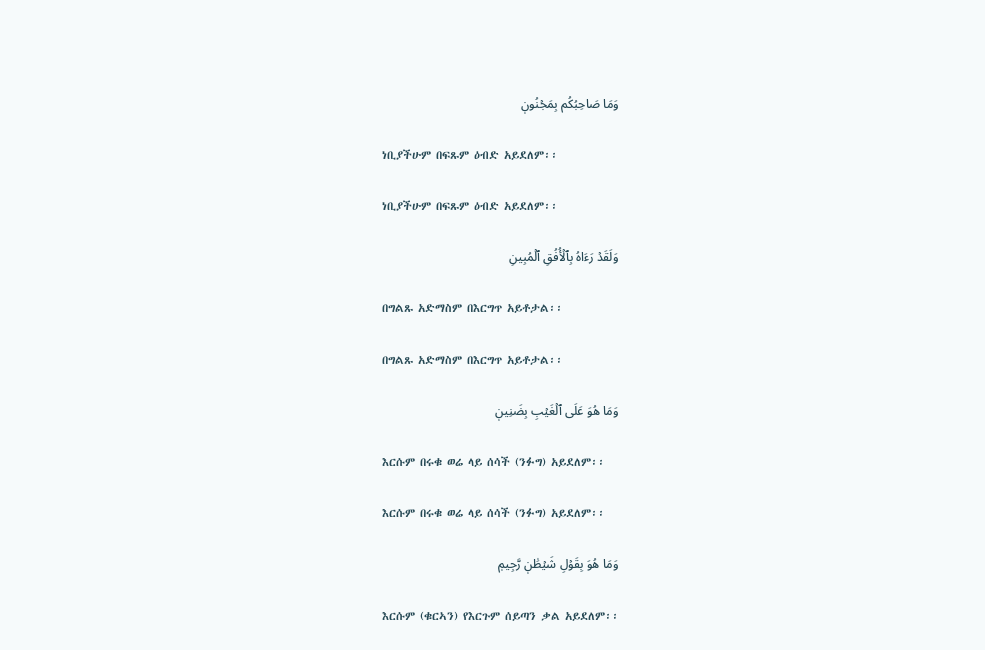وَمَا صَاحِبُكُم بِمَجۡنُونٖ

ነቢያችሁም በፍጹም ዕብድ አይደለም፡፡

ነቢያችሁም በፍጹም ዕብድ አይደለም፡፡

وَلَقَدۡ رَءَاهُ بِٱلۡأُفُقِ ٱلۡمُبِينِ

በግልጹ አድማስም በእርግጥ አይቶታል፡፡

በግልጹ አድማስም በእርግጥ አይቶታል፡፡

وَمَا هُوَ عَلَى ٱلۡغَيۡبِ بِضَنِينٖ

እርሱም በሩቁ ወሬ ላይ ሰሳች (ንፉግ) አይደለም፡፡

እርሱም በሩቁ ወሬ ላይ ሰሳች (ንፉግ) አይደለም፡፡

وَمَا هُوَ بِقَوۡلِ شَيۡطَٰنٖ رَّجِيمٖ

እርሱም (ቁርኣን) የእርጉም ሰይጣን ቃል አይደለም፡፡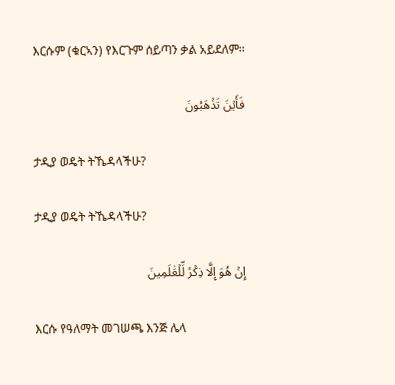እርሱም (ቁርኣን) የእርጉም ሰይጣን ቃል አይደለም፡፡

فَأَيۡنَ تَذۡهَبُونَ

ታዲያ ወዴት ትኼዳላችሁ?

ታዲያ ወዴት ትኼዳላችሁ?

إِنۡ هُوَ إِلَّا ذِكۡرٞ لِّلۡعَٰلَمِينَ

እርሱ የዓለማት መገሠጫ እንጅ ሌላ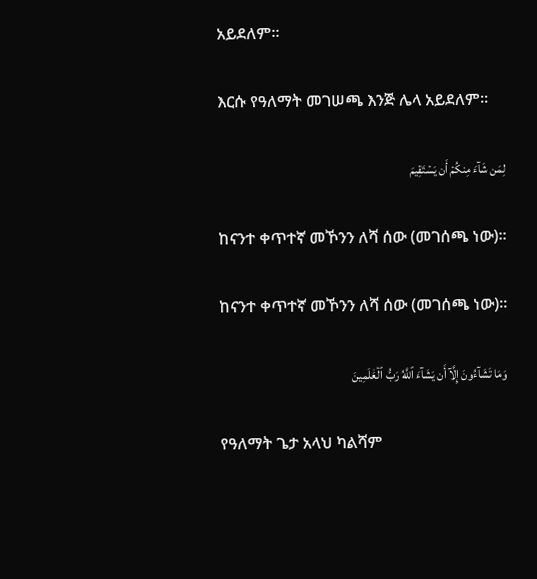አይደለም፡፡

እርሱ የዓለማት መገሠጫ እንጅ ሌላ አይደለም፡፡

لِمَن شَآءَ مِنكُمۡ أَن يَسۡتَقِيمَ

ከናንተ ቀጥተኛ መኾንን ለሻ ሰው (መገሰጫ ነው)፡፡

ከናንተ ቀጥተኛ መኾንን ለሻ ሰው (መገሰጫ ነው)፡፡

وَمَا تَشَآءُونَ إِلَّآ أَن يَشَآءَ ٱللَّهُ رَبُّ ٱلۡعَٰلَمِينَ

የዓለማት ጌታ አላህ ካልሻም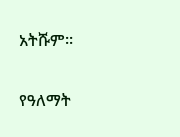አትሹም፡፡

የዓለማት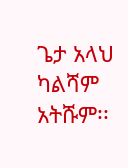ጌታ አላህ ካልሻም አትሹም፡፡